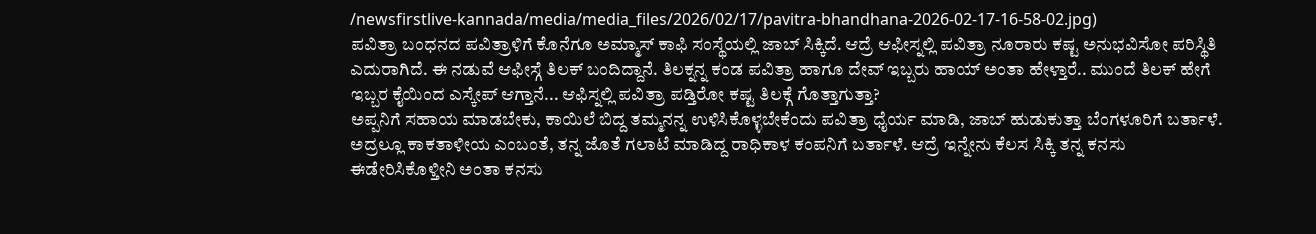/newsfirstlive-kannada/media/media_files/2026/02/17/pavitra-bhandhana-2026-02-17-16-58-02.jpg)
ಪವಿತ್ರಾ ಬಂಧನದ ಪವಿತ್ರಾಳಿಗೆ ಕೊನೆಗೂ ಅಮ್ಮಾಸ್ ಕಾಫಿ ಸಂಸ್ಥೆಯಲ್ಲಿ ಜಾಬ್ ಸಿಕ್ಕಿದೆ. ಆದ್ರೆ ಆಫೀಸ್ನಲ್ಲಿ ಪವಿತ್ರಾ ನೂರಾರು ಕಷ್ಟ ಅನುಭವಿಸೋ ಪರಿಸ್ಥಿತಿ ಎದುರಾಗಿದೆ. ಈ ನಡುವೆ ಆಫೀಸ್ಗೆ ತಿಲಕ್ ಬಂದಿದ್ದಾನೆ. ತಿಲಕ್ನನ್ನ ಕಂಡ ಪವಿತ್ರಾ ಹಾಗೂ ದೇವ್ ಇಬ್ಬರು ಹಾಯ್ ಅಂತಾ ಹೇಳ್ತಾರೆ.. ಮುಂದೆ ತಿಲಕ್ ಹೇಗೆ ಇಬ್ಬರ ಕೈಯಿಂದ ಎಸ್ಕೇಪ್ ಆಗ್ತಾನೆ... ಆಫಿಸ್ನಲ್ಲಿ ಪವಿತ್ರಾ ಪಡ್ತಿರೋ ಕಷ್ಟ ತಿಲಕ್ಗೆ ಗೊತ್ತಾಗುತ್ತಾ?
ಅಪ್ಪನಿಗೆ ಸಹಾಯ ಮಾಡಬೇಕು, ಕಾಯಿಲೆ ಬಿದ್ದ ತಮ್ಮನನ್ನ ಉಳಿಸಿಕೊಳ್ಳಬೇಕೆಂದು ಪವಿತ್ರಾ ಧೈರ್ಯ ಮಾಡಿ, ಜಾಬ್ ಹುಡುಕುತ್ತಾ ಬೆಂಗಳೂರಿಗೆ ಬರ್ತಾಳೆ. ಅದ್ರಲ್ಲೂ ಕಾಕತಾಳೀಯ ಎಂಬಂತೆ, ತನ್ನ ಜೊತೆ ಗಲಾಟೆ ಮಾಡಿದ್ದ ರಾಧಿಕಾಳ ಕಂಪನಿಗೆ ಬರ್ತಾಳೆ. ಆದ್ರೆ ಇನ್ನೇನು ಕೆಲಸ ಸಿಕ್ಕಿ ತನ್ನ ಕನಸು ಈಡೇರಿಸಿಕೊಳ್ತೀನಿ ಅಂತಾ ಕನಸು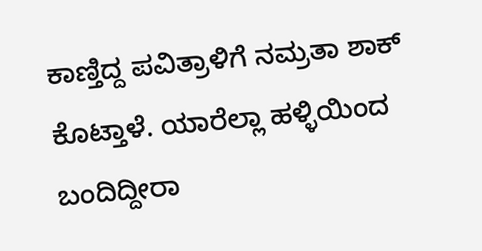ಕಾಣ್ತಿದ್ದ ಪವಿತ್ರಾಳಿಗೆ ನಮ್ರತಾ ಶಾಕ್ ಕೊಟ್ತಾಳೆ. ಯಾರೆಲ್ಲಾ ಹಳ್ಳಿಯಿಂದ ಬಂದಿದ್ದೀರಾ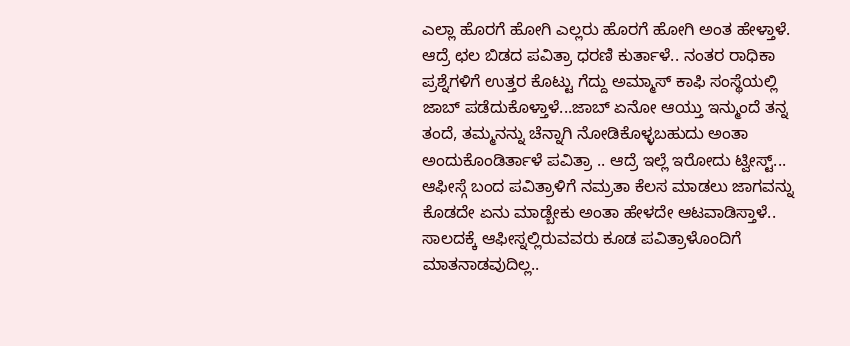ಎಲ್ಲಾ ಹೊರಗೆ ಹೋಗಿ ಎಲ್ಲರು ಹೊರಗೆ ಹೋಗಿ ಅಂತ ಹೇಳ್ತಾಳೆ.
ಆದ್ರೆ ಛಲ ಬಿಡದ ಪವಿತ್ರಾ ಧರಣಿ ಕುರ್ತಾಳೆ.. ನಂತರ ರಾಧಿಕಾ ಪ್ರಶ್ನೆಗಳಿಗೆ ಉತ್ತರ ಕೊಟ್ಟು ಗೆದ್ದು ಅಮ್ಮಾಸ್ ಕಾಫಿ ಸಂಸ್ಥೆಯಲ್ಲಿ ಜಾಬ್ ಪಡೆದುಕೊಳ್ತಾಳೆ...ಜಾಬ್ ಏನೋ ಆಯ್ತು ಇನ್ಮುಂದೆ ತನ್ನ ತಂದೆ, ತಮ್ಮನನ್ನು ಚೆನ್ನಾಗಿ ನೋಡಿಕೊಳ್ಳಬಹುದು ಅಂತಾ ಅಂದುಕೊಂಡಿರ್ತಾಳೆ ಪವಿತ್ರಾ .. ಆದ್ರೆ ಇಲ್ಲೆ ಇರೋದು ಟ್ವೀಸ್ಟ್...
ಆಫೀಸ್ಗೆ ಬಂದ ಪವಿತ್ರಾಳಿಗೆ ನಮ್ರತಾ ಕೆಲಸ ಮಾಡಲು ಜಾಗವನ್ನು ಕೊಡದೇ ಏನು ಮಾಡ್ಬೇಕು ಅಂತಾ ಹೇಳದೇ ಆಟವಾಡಿಸ್ತಾಳೆ.. ಸಾಲದಕ್ಕೆ ಆಫೀಸ್ನಲ್ಲಿರುವವರು ಕೂಡ ಪವಿತ್ರಾಳೊಂದಿಗೆ ಮಾತನಾಡವುದಿಲ್ಲ..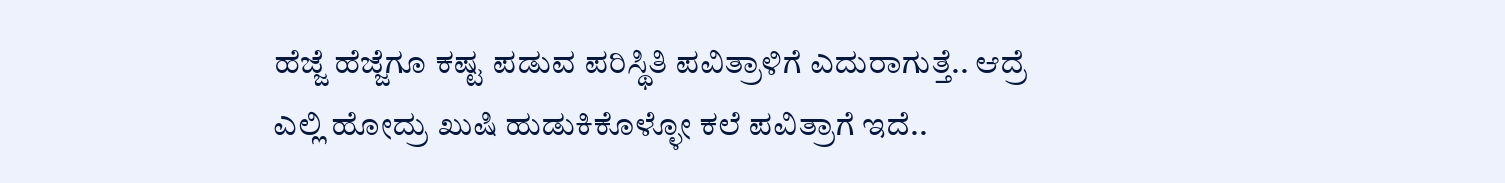ಹೆಜ್ಜೆ ಹೆಜ್ಜೆಗೂ ಕಷ್ಟ ಪಡುವ ಪರಿಸ್ಥಿತಿ ಪವಿತ್ರಾಳಿಗೆ ಎದುರಾಗುತ್ತೆ.. ಆದ್ರೆ ಎಲ್ಲಿ ಹೋದ್ರು ಖುಷಿ ಹುಡುಕಿಕೊಳ್ಳೋ ಕಲೆ ಪವಿತ್ರಾಗೆ ಇದೆ..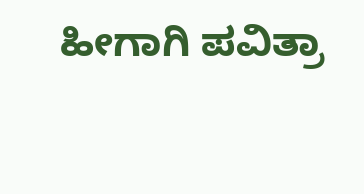ಹೀಗಾಗಿ ಪವಿತ್ರಾ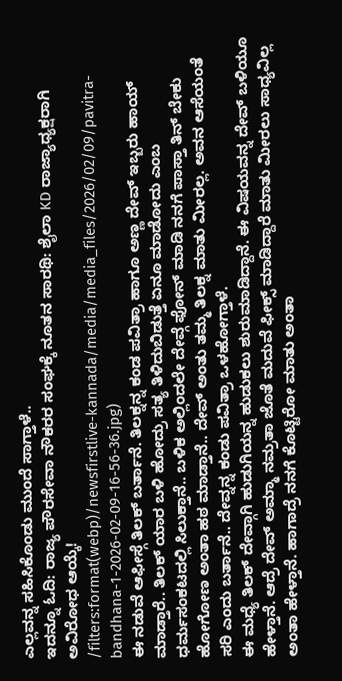ಎಲ್ಲವನ್ನ ಸಹಿಸಿಕೊಂಡು ಮುಂದೆ ಸಾಗ್ತಾಳೆ..
ಇದನ್ನೂ ಓದಿ: ರಾಜ್ಯ ಪೌರಸೇವಾ ನೌಕರರ ಸಂಘಕ್ಕೆ ನೂತನ ಸಾರಥಿ: ಶೈಲಾ KD ರಾಜ್ಯಾಧ್ಯಕ್ಷರಾಗಿ ಅವಿರೋಧ ಆಯ್ಕೆ!
/filters:format(webp)/newsfirstlive-kannada/media/media_files/2026/02/09/pavitra-bandhana-1-2026-02-09-16-56-36.jpg)
ಈ ನಡುವೆ ಆಫೀಸ್ಗೆ ತಿಲಕ್ ಬರ್ತಾನೆ. ತಿಲಕ್ನನ್ನ ಕಂಡ ಪವಿತ್ರಾ ಹಾಗೂ ಅಣ್ಣ ದೇವ್ ಇಬ್ಬರು ಹಾಯ್ ಮಾಡ್ತಾರೆ.. ತಿಲಕ್ ಯಾರ ಬಳಿ ಹೋದ್ರು ಸತ್ಯ ತಿಳಿದುಬಿಡುತ್ತೆ ಏನೂ ಮಾಡೋದು ಎಂಬ ಧರ್ಮಸಂಕಟದಲ್ಲಿ ಸಿಲುಕ್ತಾನೆ.. ಬಳಿಕ ಅಲ್ಲಿಂದಲೇ ದೇವ್ಗೆ ಫೋನ್ ಮಾಡಿ ನನಗೆ ಪಾಸ್ತಾ ತಿನ್ ಬೇಕು ಹೋಗೋಣ ಅಂತಾ ಹಠ ಮಾಡ್ತಾನೆ.. ದೇವ್ ಅಂತು ತಮ್ಮ ತಿಲಕ್ನ ಮಾತು ಮೀರಲ್ಲ. ಅವನ ಆಸೆಯಂತೆ ಸರಿ ಎಂದು ಬರ್ತಾನೆ.. ದೇವ್ನನ್ನ ಕಂಡು ಪವಿತ್ರಾ ಒಳಹೋಗ್ತಾಳೆ.
ಈ ಮಧ್ಯೆ ತಿಲಕ್ ದೇವ್ಗಾಗಿ ಹುಡುಗಿಯನ್ನ ಹುಡುಕಲು ಶುರುಮಾಡಿದ್ದಾನೆ. ಈ ವಿಷಯವನ್ನ ದೇವ್ ಬಳಿಯೂ ಹೇಳ್ತಾನೆ. ಆದ್ರೆ ದೇವ್ ಅಮ್ಮಾ ನಮ್ರತಾ ಜೊತೆ ಮದುವೆ ಫೀಕ್ಸ್ ಮಾಡಿದ್ದಾರೆ ಮಾತು ಮೀರಲು ಸಾಧ್ಯವಿಲ್ಲ ಅಂತಾ ಹೇಳ್ತಾನೆ. ಹಾಗಾದ್ರೆ ನನಗೆ ಕೊಟ್ಟಿರೋ ಮಾತು ಅಂತಾ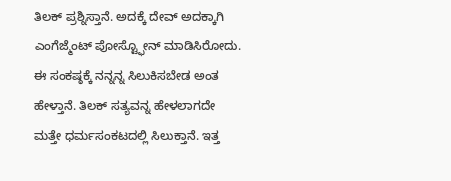ತಿಲಕ್ ಪ್ರಶ್ನಿಸ್ತಾನೆ. ಅದಕ್ಕೆ ದೇವ್ ಅದಕ್ಕಾಗಿ ಎಂಗೆಜ್ಮೆಂಟ್ ಪೋಸ್ಟ್ಫೋನ್ ಮಾಡಿಸಿರೋದು. ಈ ಸಂಕಷ್ಠಕ್ಕೆ ನನ್ನನ್ನ ಸಿಲುಕಿಸಬೇಡ ಅಂತ ಹೇಳ್ತಾನೆ. ತಿಲಕ್ ಸತ್ಯವನ್ನ ಹೇಳಲಾಗದೇ ಮತ್ತೇ ಧರ್ಮಸಂಕಟದಲ್ಲಿ ಸಿಲುಕ್ತಾನೆ. ಇತ್ತ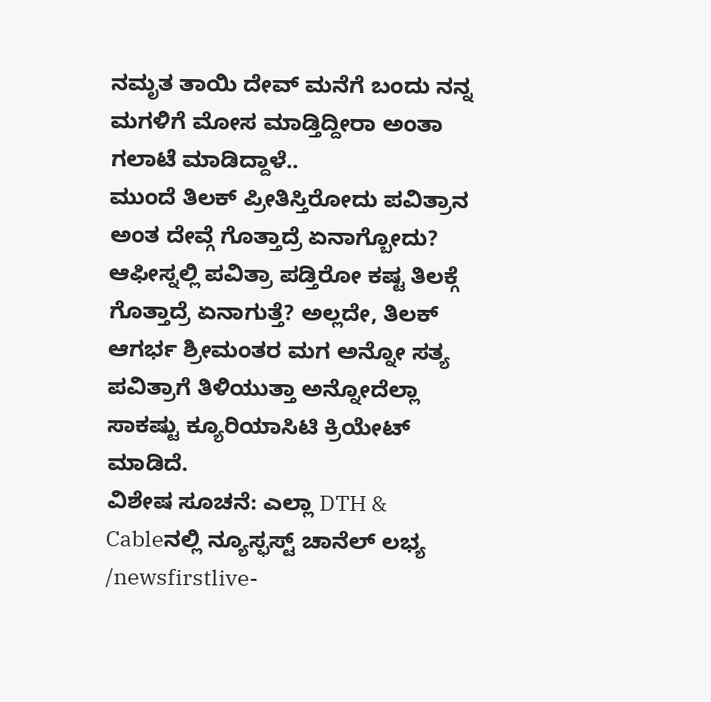ನಮೃತ ತಾಯಿ ದೇವ್ ಮನೆಗೆ ಬಂದು ನನ್ನ ಮಗಳಿಗೆ ಮೋಸ ಮಾಡ್ತಿದ್ದೀರಾ ಅಂತಾ ಗಲಾಟೆ ಮಾಡಿದ್ದಾಳೆ..
ಮುಂದೆ ತಿಲಕ್ ಪ್ರೀತಿಸ್ತಿರೋದು ಪವಿತ್ರಾನ ಅಂತ ದೇವ್ಗೆ ಗೊತ್ತಾದ್ರೆ ಏನಾಗ್ಬೋದು? ಆಫೀಸ್ನಲ್ಲಿ ಪವಿತ್ರಾ ಪಡ್ತಿರೋ ಕಷ್ಟ ತಿಲಕ್ಗೆ ಗೊತ್ತಾದ್ರೆ ಏನಾಗುತ್ತೆ? ಅಲ್ಲದೇ, ತಿಲಕ್ ಆಗರ್ಭ ಶ್ರೀಮಂತರ ಮಗ ಅನ್ನೋ ಸತ್ಯ ಪವಿತ್ರಾಗೆ ತಿಳಿಯುತ್ತಾ ಅನ್ನೋದೆಲ್ಲಾ ಸಾಕಷ್ಟು ಕ್ಯೂರಿಯಾಸಿಟಿ ಕ್ರಿಯೇಟ್ ಮಾಡಿದೆ.
ವಿಶೇಷ ಸೂಚನೆ: ಎಲ್ಲಾ DTH & Cableನಲ್ಲಿ ನ್ಯೂಸ್ಫಸ್ಟ್ ಚಾನೆಲ್ ಲಭ್ಯ
/newsfirstlive-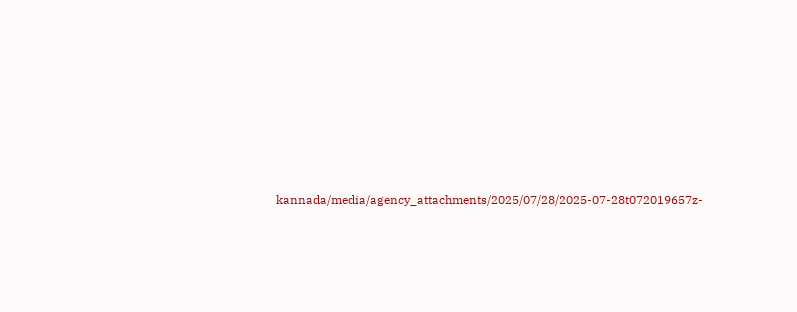kannada/media/agency_attachments/2025/07/28/2025-07-28t072019657z-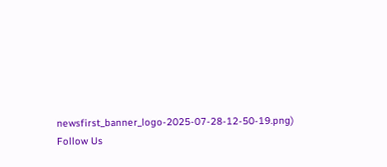newsfirst_banner_logo-2025-07-28-12-50-19.png)
Follow Us